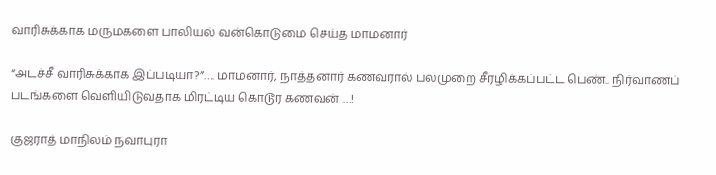வாரிசுக்காக மருமகளை பாலியல் வன்கொடுமை செய்த மாமனார்

“அடச்சீ வாரிசுக்காக இப்படியா?”…. மாமனார், நாத்தனார் கணவரால் பலமுறை சீரழிக்கப்பட்ட பெண்.. நிர்வாணப் படங்களை வெளியிடுவதாக மிரட்டிய கொடூர கணவன் …!

குஜராத் மாநிலம் நவாபுரா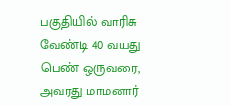பகுதியில் வாரிசு வேண்டி 40 வயது பெண் ஒருவரை, அவரது மாமனார்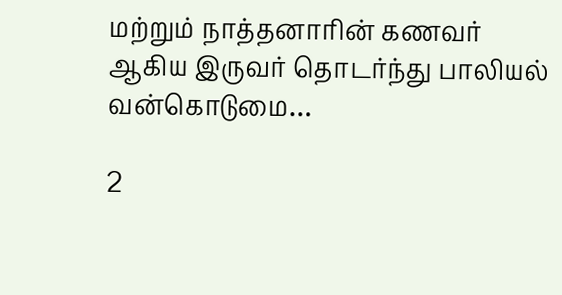மற்றும் நாத்தனாரின் கணவர் ஆகிய இருவர் தொடர்ந்து பாலியல் வன்கொடுமை…

2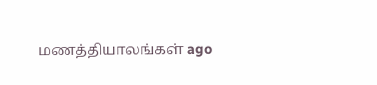மணத்தியாலங்கள் ago